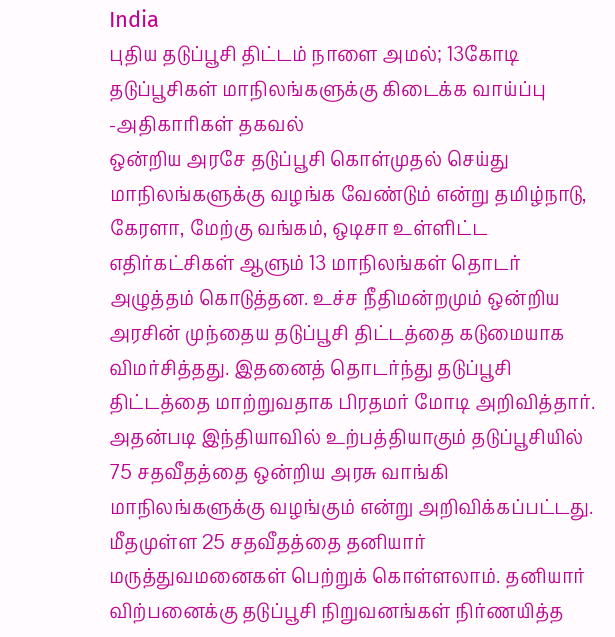India
புதிய தடுப்பூசி திட்டம் நாளை அமல்; 13கோடி தடுப்பூசிகள் மாநிலங்களுக்கு கிடைக்க வாய்ப்பு -அதிகாரிகள் தகவல்
ஒன்றிய அரசே தடுப்பூசி கொள்முதல் செய்து மாநிலங்களுக்கு வழங்க வேண்டும் என்று தமிழ்நாடு, கேரளா, மேற்கு வங்கம், ஒடிசா உள்ளிட்ட எதிர்கட்சிகள் ஆளும் 13 மாநிலங்கள் தொடர் அழுத்தம் கொடுத்தன. உச்ச நீதிமன்றமும் ஒன்றிய அரசின் முந்தைய தடுப்பூசி திட்டத்தை கடுமையாக விமர்சித்தது. இதனைத் தொடர்ந்து தடுப்பூசி திட்டத்தை மாற்றுவதாக பிரதமர் மோடி அறிவித்தார்.
அதன்படி இந்தியாவில் உற்பத்தியாகும் தடுப்பூசியில் 75 சதவீதத்தை ஒன்றிய அரசு வாங்கி மாநிலங்களுக்கு வழங்கும் என்று அறிவிக்கப்பட்டது. மீதமுள்ள 25 சதவீதத்தை தனியார் மருத்துவமனைகள் பெற்றுக் கொள்ளலாம். தனியார் விற்பனைக்கு தடுப்பூசி நிறுவனங்கள் நிர்ணயித்த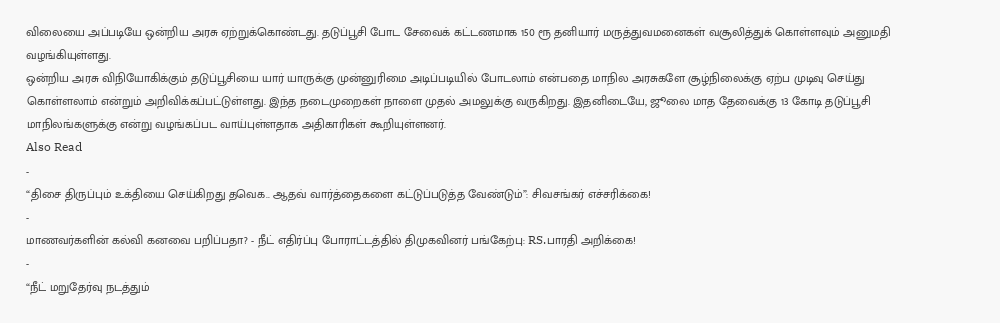விலையை அப்படியே ஒன்றிய அரசு ஏற்றுக்கொண்டது. தடுப்பூசி போட சேவைக் கட்டணமாக 150 ரூ தனியார் மருத்துவமனைகள் வசூலித்துக் கொள்ளவும் அனுமதி வழங்கியுள்ளது.
ஒன்றிய அரசு விநியோகிக்கும் தடுப்பூசியை யார் யாருக்கு முன்னுரிமை அடிப்படியில் போடலாம் என்பதை மாநில அரசுகளே சூழ்நிலைக்கு ஏற்ப முடிவு செய்து கொள்ளலாம் என்றும் அறிவிக்கப்பட்டுள்ளது. இந்த நடைமுறைகள் நாளை முதல் அமலுக்கு வருகிறது. இதனிடையே, ஜூலை மாத தேவைக்கு 13 கோடி தடுப்பூசி மாநிலங்களுக்கு என்று வழங்கப்பட வாய்புள்ளதாக அதிகாரிகள் கூறியுள்ளனர்.
Also Read
-
“திசை திருப்பும் உக்தியை செய்கிறது தவெக.. ஆதவ் வார்த்தைகளை கட்டுப்படுத்த வேண்டும்”: சிவசங்கர் எச்சரிக்கை!
-
மாணவர்களின் கல்வி கனவை பறிப்பதா? - நீட் எதிர்ப்பு போராட்டத்தில் திமுகவினர் பங்கேற்பு: RS.பாரதி அறிக்கை!
-
“நீட் மறுதேர்வு நடத்தும்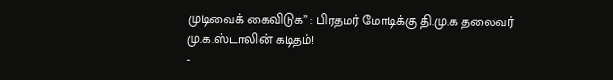முடிவைக் கைவிடுக” : பிரதமர் மோடிக்கு தி.மு.க தலைவர் மு.க.ஸ்டாலின் கடிதம்!
-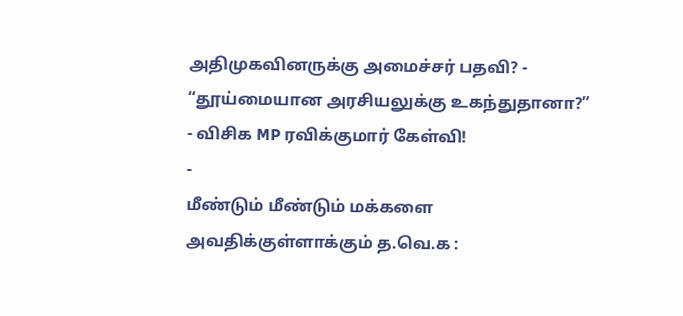அதிமுகவினருக்கு அமைச்சர் பதவி? - “தூய்மையான அரசியலுக்கு உகந்துதானா?” - விசிக MP ரவிக்குமார் கேள்வி!
-
மீண்டும் மீண்டும் மக்களை அவதிக்குள்ளாக்கும் த.வெ.க :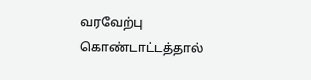வரவேற்பு கொண்டாட்டத்தால்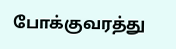போக்குவரத்து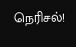நெரிசல்!